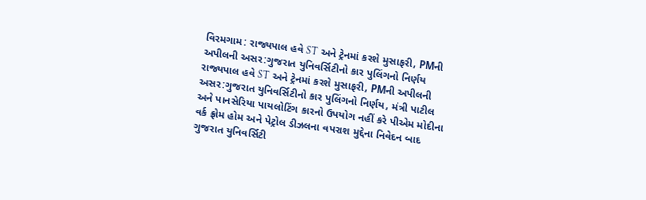વિરમગામ: રાજ્યપાલ હવે ST અને ટ્રેનમાં કરશે મુસાફરી, PMની અપીલની અસર:ગુજરાત યુનિવર્સિટીનો કાર પુલિંગનો નિર્ણય
રાજ્યપાલ હવે ST અને ટ્રેનમાં કરશે મુસાફરી, PMની અપીલની અસર:ગુજરાત યુનિવર્સિટીનો કાર પુલિંગનો નિર્ણય, મંત્રી પાટીલ અને પાનસેરિયા પાયલોટિંગ કારનો ઉપયોગ નહીં કરે પીએમ મોદીના વર્ક ફ્રોમ હોમ અને પેટ્રોલ ડીઝલના વપરાશ મુદ્દેના નિવેદન બાદ ગુજરાત યુનિવર્સિટી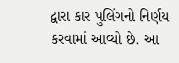દ્વારા કાર પુલિંગનો નિર્ણય કરવામાં આવ્યો છે. આ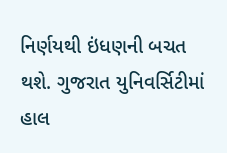નિર્ણયથી ઇંધણની બચત થશે. ગુજરાત યુનિવર્સિટીમાં હાલ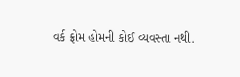વર્ક ફ્રોમ હોમની કોઈ વ્યવસ્તા નથી.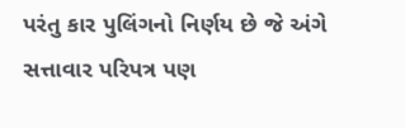પરંતુ કાર પુલિંગનો નિર્ણય છે જે અંગે સત્તાવાર પરિપત્ર પણ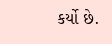કર્યો છે.